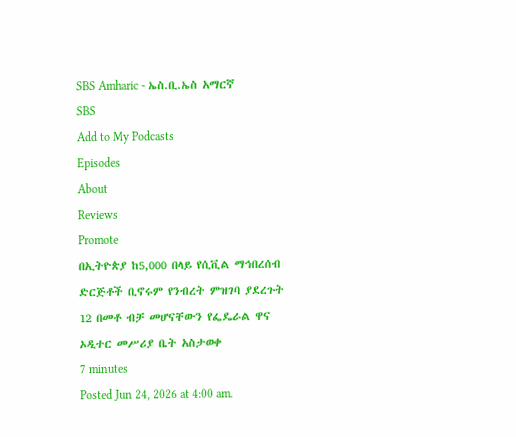SBS Amharic - ኤስ.ቢ.ኤስ አማርኛ
SBS
Add to My Podcasts
Episodes
About
Reviews
Promote
በኢትዮጵያ ከ5,000 በላይ የሲቪል ማኅበረሰብ ድርጅቶች ቢኖሩም የንብረት ምዝገባ ያደረጉት 12 በመቶ ብቻ መሆናቸውን የፌዴራል ዋና ኦዲተር መሥሪያ ቤት አስታወቀ
7 minutes
Posted Jun 24, 2026 at 4:00 am.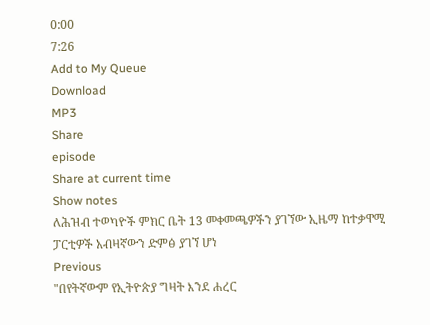0:00
7:26
Add to My Queue
Download
MP3
Share
episode
Share at current time
Show notes
ለሕዝብ ተወካዮች ምክር ቤት 13 መቀመጫዎችን ያገኘው ኢዜማ ከተቃዋሚ ፓርቲዎች አብዛኛውን ድምፅ ያገኘ ሆነ
Previous
"በየትኛውም የኢትዮጵያ ግዛት እንደ ሐረር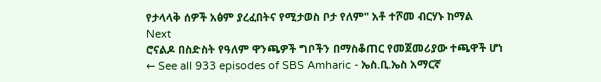የታላላቅ ሰዎች አፅም ያረፈበትና የሚታወስ ቦታ የለም" አቶ ተሾመ ብርሃኑ ከማል
Next
ሮናልዶ በስድስት የዓለም ዋንጫዎች ግቦችን በማስቆጠር የመጀመሪያው ተጫዋች ሆነ
← See all 933 episodes of SBS Amharic - ኤስ.ቢ.ኤስ አማርኛ